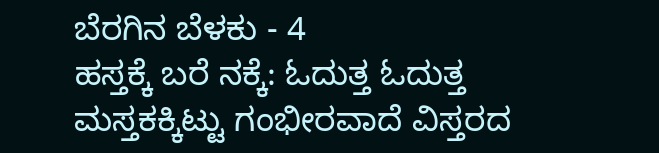ಬೆರಗಿನ ಬೆಳಕು - 4
ಹಸ್ತಕ್ಕೆ ಬರೆ ನಕ್ಕೆ: ಓದುತ್ತ ಓದುತ್ತ
ಮಸ್ತಕಕ್ಕಿಟ್ಟು ಗಂಭೀರವಾದೆ ವಿಸ್ತರದ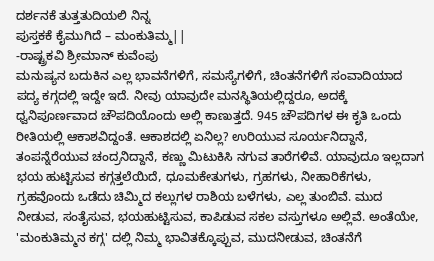ದರ್ಶನಕೆ ತುತ್ತತುದಿಯಲಿ ನಿನ್ನ
ಪುಸ್ತಕಕೆ ಕೈಮುಗಿದೆ – ಮಂಕುತಿಮ್ಮ||
-ರಾಷ್ಟ್ರಕವಿ ಶ್ರೀಮಾನ್ ಕುವೆಂಪು
ಮನುಷ್ಯನ ಬದುಕಿನ ಎಲ್ಲ ಭಾವನೆಗಳಿಗೆ, ಸಮಸ್ಯೆಗಳಿಗೆ, ಚಿಂತನೆಗಳಿಗೆ ಸಂವಾದಿಯಾದ ಪದ್ಯ ಕಗ್ಗದಲ್ಲಿ ಇದ್ದೇ ಇದೆ. ನೀವು ಯಾವುದೇ ಮನಸ್ಥಿತಿಯಲ್ಲಿದ್ದರೂ, ಅದಕ್ಕೆ ಧ್ವನಿಪೂರ್ಣವಾದ ಚೌಪದಿಯೊಂದು ಅಲ್ಲಿ ಕಾಣುತ್ತದೆ. 945 ಚೌಪದಿಗಳ ಈ ಕೃತಿ ಒಂದು ರೀತಿಯಲ್ಲಿ ಆಕಾಶವಿದ್ದಂತೆ. ಆಕಾಶದಲ್ಲಿ ಏನಿಲ್ಲ? ಉರಿಯುವ ಸೂರ್ಯನಿದ್ದಾನೆ, ತಂಪನ್ನೆರೆಯುವ ಚಂದ್ರನಿದ್ದಾನೆ, ಕಣ್ಣು ಮಿಟುಕಿಸಿ ನಗುವ ತಾರೆಗಳಿವೆ. ಯಾವುದೂ ಇಲ್ಲದಾಗ ಭಯ ಹುಟ್ಟಿಸುವ ಕಗ್ಗತ್ತಲೆಯಿದೆ, ಧೂಮಕೇತುಗಳು, ಗ್ರಹಗಳು, ನೀಹಾರಿಕೆಗಳು, ಗ್ರಹವೊಂದು ಒಡೆದು ಚಿಮ್ಮಿದ ಕಲ್ಲುಗಳ ರಾಶಿಯ ಬಳೆಗಳು, ಎಲ್ಲ ತುಂಬಿವೆ. ಮುದ ನೀಡುವ, ಸಂತೈಸುವ, ಭಯಹುಟ್ಟಿಸುವ, ಕಾಪಿಡುವ ಸಕಲ ವಸ್ತುಗಳೂ ಅಲ್ಲಿವೆ. ಅಂತೆಯೇ, 'ಮಂಕುತಿಮ್ಮನ ಕಗ್ಗ' ದಲ್ಲಿ ನಿಮ್ಮ ಭಾವಿತಕ್ಕೊಪ್ಪುವ, ಮುದನೀಡುವ, ಚಿಂತನೆಗೆ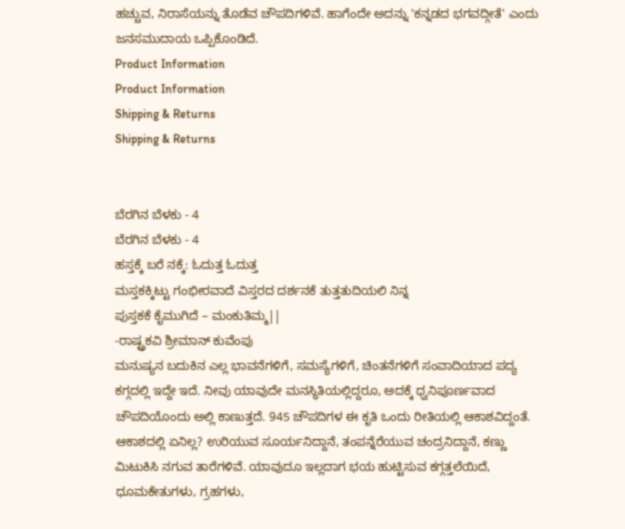ಹಚ್ಚುವ, ನಿರಾಸೆಯನ್ನು ತೊಡೆವ ಚೌಪದಿಗಳಿವೆ. ಹಾಗೆಂದೇ ಅದನ್ನು 'ಕನ್ನಡದ ಭಗವದ್ಗೀತೆ' ಎಂದು ಜನಸಮುದಾಯ ಒಪ್ಪಿಕೊಂಡಿದೆ.
Product Information
Product Information
Shipping & Returns
Shipping & Returns


ಬೆರಗಿನ ಬೆಳಕು - 4
ಬೆರಗಿನ ಬೆಳಕು - 4
ಹಸ್ತಕ್ಕೆ ಬರೆ ನಕ್ಕೆ: ಓದುತ್ತ ಓದುತ್ತ
ಮಸ್ತಕಕ್ಕಿಟ್ಟು ಗಂಭೀರವಾದೆ ವಿಸ್ತರದ ದರ್ಶನಕೆ ತುತ್ತತುದಿಯಲಿ ನಿನ್ನ
ಪುಸ್ತಕಕೆ ಕೈಮುಗಿದೆ – ಮಂಕುತಿಮ್ಮ||
-ರಾಷ್ಟ್ರಕವಿ ಶ್ರೀಮಾನ್ ಕುವೆಂಪು
ಮನುಷ್ಯನ ಬದುಕಿನ ಎಲ್ಲ ಭಾವನೆಗಳಿಗೆ, ಸಮಸ್ಯೆಗಳಿಗೆ, ಚಿಂತನೆಗಳಿಗೆ ಸಂವಾದಿಯಾದ ಪದ್ಯ ಕಗ್ಗದಲ್ಲಿ ಇದ್ದೇ ಇದೆ. ನೀವು ಯಾವುದೇ ಮನಸ್ಥಿತಿಯಲ್ಲಿದ್ದರೂ, ಅದಕ್ಕೆ ಧ್ವನಿಪೂರ್ಣವಾದ ಚೌಪದಿಯೊಂದು ಅಲ್ಲಿ ಕಾಣುತ್ತದೆ. 945 ಚೌಪದಿಗಳ ಈ ಕೃತಿ ಒಂದು ರೀತಿಯಲ್ಲಿ ಆಕಾಶವಿದ್ದಂತೆ. ಆಕಾಶದಲ್ಲಿ ಏನಿಲ್ಲ? ಉರಿಯುವ ಸೂರ್ಯನಿದ್ದಾನೆ, ತಂಪನ್ನೆರೆಯುವ ಚಂದ್ರನಿದ್ದಾನೆ, ಕಣ್ಣು ಮಿಟುಕಿಸಿ ನಗುವ ತಾರೆಗಳಿವೆ. ಯಾವುದೂ ಇಲ್ಲದಾಗ ಭಯ ಹುಟ್ಟಿಸುವ ಕಗ್ಗತ್ತಲೆಯಿದೆ, ಧೂಮಕೇತುಗಳು, ಗ್ರಹಗಳು,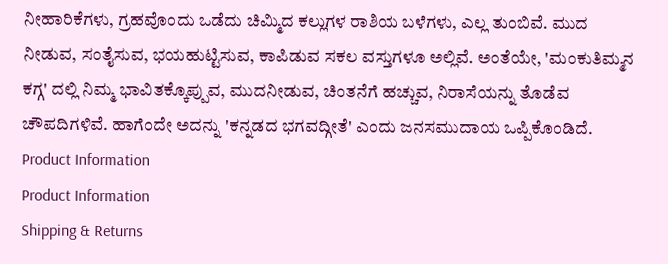ನೀಹಾರಿಕೆಗಳು, ಗ್ರಹವೊಂದು ಒಡೆದು ಚಿಮ್ಮಿದ ಕಲ್ಲುಗಳ ರಾಶಿಯ ಬಳೆಗಳು, ಎಲ್ಲ ತುಂಬಿವೆ. ಮುದ ನೀಡುವ, ಸಂತೈಸುವ, ಭಯಹುಟ್ಟಿಸುವ, ಕಾಪಿಡುವ ಸಕಲ ವಸ್ತುಗಳೂ ಅಲ್ಲಿವೆ. ಅಂತೆಯೇ, 'ಮಂಕುತಿಮ್ಮನ ಕಗ್ಗ' ದಲ್ಲಿ ನಿಮ್ಮ ಭಾವಿತಕ್ಕೊಪ್ಪುವ, ಮುದನೀಡುವ, ಚಿಂತನೆಗೆ ಹಚ್ಚುವ, ನಿರಾಸೆಯನ್ನು ತೊಡೆವ ಚೌಪದಿಗಳಿವೆ. ಹಾಗೆಂದೇ ಅದನ್ನು 'ಕನ್ನಡದ ಭಗವದ್ಗೀತೆ' ಎಂದು ಜನಸಮುದಾಯ ಒಪ್ಪಿಕೊಂಡಿದೆ.
Product Information
Product Information
Shipping & Returns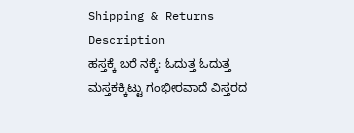Shipping & Returns
Description
ಹಸ್ತಕ್ಕೆ ಬರೆ ನಕ್ಕೆ: ಓದುತ್ತ ಓದುತ್ತ
ಮಸ್ತಕಕ್ಕಿಟ್ಟು ಗಂಭೀರವಾದೆ ವಿಸ್ತರದ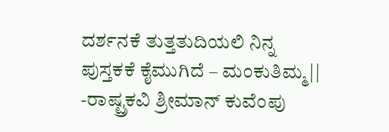ದರ್ಶನಕೆ ತುತ್ತತುದಿಯಲಿ ನಿನ್ನ
ಪುಸ್ತಕಕೆ ಕೈಮುಗಿದೆ – ಮಂಕುತಿಮ್ಮ||
-ರಾಷ್ಟ್ರಕವಿ ಶ್ರೀಮಾನ್ ಕುವೆಂಪು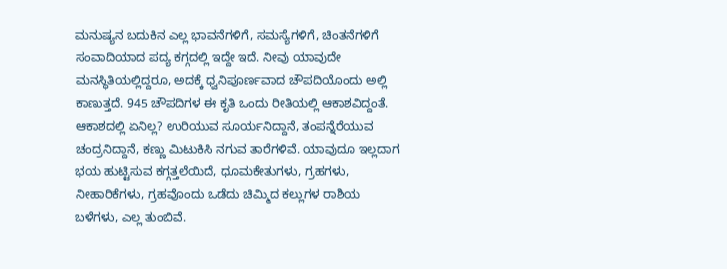ಮನುಷ್ಯನ ಬದುಕಿನ ಎಲ್ಲ ಭಾವನೆಗಳಿಗೆ, ಸಮಸ್ಯೆಗಳಿಗೆ, ಚಿಂತನೆಗಳಿಗೆ ಸಂವಾದಿಯಾದ ಪದ್ಯ ಕಗ್ಗದಲ್ಲಿ ಇದ್ದೇ ಇದೆ. ನೀವು ಯಾವುದೇ ಮನಸ್ಥಿತಿಯಲ್ಲಿದ್ದರೂ, ಅದಕ್ಕೆ ಧ್ವನಿಪೂರ್ಣವಾದ ಚೌಪದಿಯೊಂದು ಅಲ್ಲಿ ಕಾಣುತ್ತದೆ. 945 ಚೌಪದಿಗಳ ಈ ಕೃತಿ ಒಂದು ರೀತಿಯಲ್ಲಿ ಆಕಾಶವಿದ್ದಂತೆ. ಆಕಾಶದಲ್ಲಿ ಏನಿಲ್ಲ? ಉರಿಯುವ ಸೂರ್ಯನಿದ್ದಾನೆ, ತಂಪನ್ನೆರೆಯುವ ಚಂದ್ರನಿದ್ದಾನೆ, ಕಣ್ಣು ಮಿಟುಕಿಸಿ ನಗುವ ತಾರೆಗಳಿವೆ. ಯಾವುದೂ ಇಲ್ಲದಾಗ ಭಯ ಹುಟ್ಟಿಸುವ ಕಗ್ಗತ್ತಲೆಯಿದೆ, ಧೂಮಕೇತುಗಳು, ಗ್ರಹಗಳು, ನೀಹಾರಿಕೆಗಳು, ಗ್ರಹವೊಂದು ಒಡೆದು ಚಿಮ್ಮಿದ ಕಲ್ಲುಗಳ ರಾಶಿಯ ಬಳೆಗಳು, ಎಲ್ಲ ತುಂಬಿವೆ.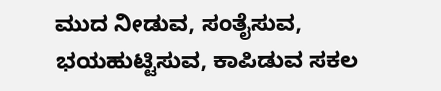ಮುದ ನೀಡುವ, ಸಂತೈಸುವ, ಭಯಹುಟ್ಟಿಸುವ, ಕಾಪಿಡುವ ಸಕಲ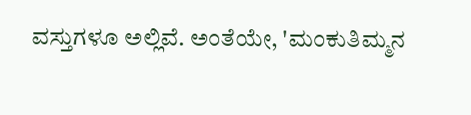ವಸ್ತುಗಳೂ ಅಲ್ಲಿವೆ. ಅಂತೆಯೇ, 'ಮಂಕುತಿಮ್ಮನ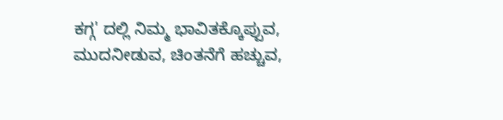ಕಗ್ಗ' ದಲ್ಲಿ ನಿಮ್ಮ ಭಾವಿತಕ್ಕೊಪ್ಪುವ, ಮುದನೀಡುವ, ಚಿಂತನೆಗೆ ಹಚ್ಚುವ,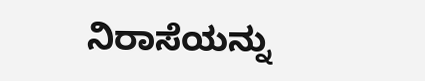ನಿರಾಸೆಯನ್ನು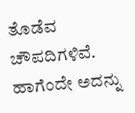ತೊಡೆವ ಚೌಪದಿಗಳಿವೆ. ಹಾಗೆಂದೇ ಅದನ್ನು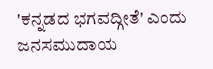'ಕನ್ನಡದ ಭಗವದ್ಗೀತೆ' ಎಂದು ಜನಸಮುದಾಯ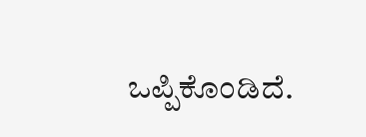ಒಪ್ಪಿಕೊಂಡಿದೆ.